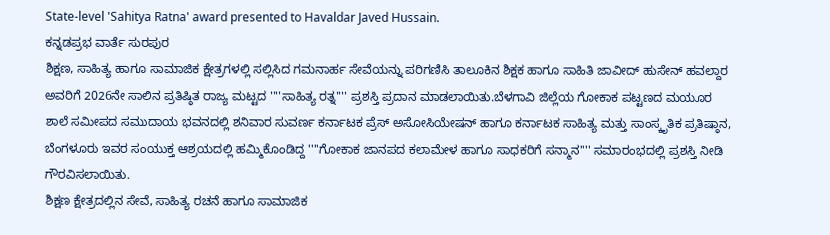State-level 'Sahitya Ratna' award presented to Havaldar Javed Hussain.
ಕನ್ನಡಪ್ರಭ ವಾರ್ತೆ ಸುರಪುರ
ಶಿಕ್ಷಣ, ಸಾಹಿತ್ಯ ಹಾಗೂ ಸಾಮಾಜಿಕ ಕ್ಷೇತ್ರಗಳಲ್ಲಿ ಸಲ್ಲಿಸಿದ ಗಮನಾರ್ಹ ಸೇವೆಯನ್ನು ಪರಿಗಣಿಸಿ ತಾಲೂಕಿನ ಶಿಕ್ಷಕ ಹಾಗೂ ಸಾಹಿತಿ ಜಾವೀದ್ ಹುಸೇನ್ ಹವಲ್ದಾರ ಅವರಿಗೆ 2026ನೇ ಸಾಲಿನ ಪ್ರತಿಷ್ಠಿತ ರಾಜ್ಯ ಮಟ್ಟದ ''''ಸಾಹಿತ್ಯ ರತ್ನ'''' ಪ್ರಶಸ್ತಿ ಪ್ರದಾನ ಮಾಡಲಾಯಿತು.ಬೆಳಗಾವಿ ಜಿಲ್ಲೆಯ ಗೋಕಾಕ ಪಟ್ಟಣದ ಮಯೂರ ಶಾಲೆ ಸಮೀಪದ ಸಮುದಾಯ ಭವನದಲ್ಲಿ ಶನಿವಾರ ಸುವರ್ಣ ಕರ್ನಾಟಕ ಪ್ರೆಸ್ ಅಸೋಸಿಯೇಷನ್ ಹಾಗೂ ಕರ್ನಾಟಕ ಸಾಹಿತ್ಯ ಮತ್ತು ಸಾಂಸ್ಕೃತಿಕ ಪ್ರತಿಷ್ಠಾನ, ಬೆಂಗಳೂರು ಇವರ ಸಂಯುಕ್ತ ಆಶ್ರಯದಲ್ಲಿ ಹಮ್ಮಿಕೊಂಡಿದ್ದ ''''ಗೋಕಾಕ ಜಾನಪದ ಕಲಾಮೇಳ ಹಾಗೂ ಸಾಧಕರಿಗೆ ಸನ್ಮಾನ'''' ಸಮಾರಂಭದಲ್ಲಿ ಪ್ರಶಸ್ತಿ ನೀಡಿ ಗೌರವಿಸಲಾಯಿತು.
ಶಿಕ್ಷಣ ಕ್ಷೇತ್ರದಲ್ಲಿನ ಸೇವೆ, ಸಾಹಿತ್ಯ ರಚನೆ ಹಾಗೂ ಸಾಮಾಜಿಕ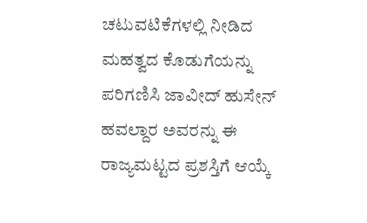ಚಟುವಟಿಕೆಗಳಲ್ಲಿ ನೀಡಿದ ಮಹತ್ವದ ಕೊಡುಗೆಯನ್ನು ಪರಿಗಣಿಸಿ ಜಾವೀದ್ ಹುಸೇನ್ ಹವಲ್ದಾರ ಅವರನ್ನು ಈ ರಾಜ್ಯಮಟ್ಟದ ಪ್ರಶಸ್ತಿಗೆ ಆಯ್ಕೆ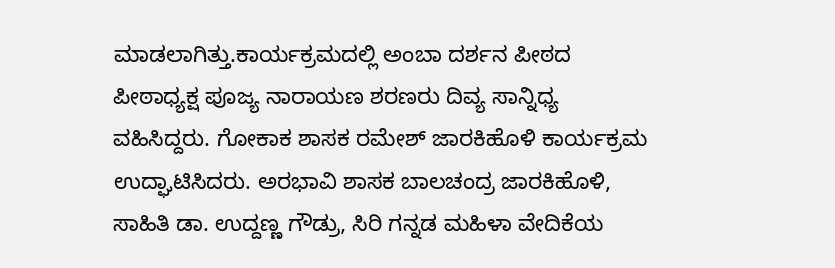ಮಾಡಲಾಗಿತ್ತು.ಕಾರ್ಯಕ್ರಮದಲ್ಲಿ ಅಂಬಾ ದರ್ಶನ ಪೀಠದ ಪೀಠಾಧ್ಯಕ್ಷ ಪೂಜ್ಯ ನಾರಾಯಣ ಶರಣರು ದಿವ್ಯ ಸಾನ್ನಿಧ್ಯ ವಹಿಸಿದ್ದರು. ಗೋಕಾಕ ಶಾಸಕ ರಮೇಶ್ ಜಾರಕಿಹೊಳಿ ಕಾರ್ಯಕ್ರಮ ಉದ್ಘಾಟಿಸಿದರು. ಅರಭಾವಿ ಶಾಸಕ ಬಾಲಚಂದ್ರ ಜಾರಕಿಹೊಳಿ, ಸಾಹಿತಿ ಡಾ. ಉದ್ದಣ್ಣ ಗೌಡ್ರು, ಸಿರಿ ಗನ್ನಡ ಮಹಿಳಾ ವೇದಿಕೆಯ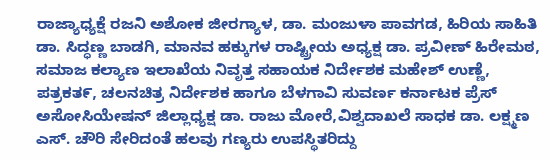ರಾಜ್ಯಾಧ್ಯಕ್ಷೆ ರಜನಿ ಅಶೋಕ ಜೀರಗ್ಯಾಳ, ಡಾ. ಮಂಜುಳಾ ಪಾವಗಡ, ಹಿರಿಯ ಸಾಹಿತಿ ಡಾ. ಸಿದ್ಧಣ್ಣ ಬಾಡಗಿ, ಮಾನವ ಹಕ್ಕುಗಳ ರಾಷ್ಟ್ರೀಯ ಅಧ್ಯಕ್ಷ ಡಾ. ಪ್ರವೀಣ್ ಹಿರೇಮಠ, ಸಮಾಜ ಕಲ್ಯಾಣ ಇಲಾಖೆಯ ನಿವೃತ್ತ ಸಹಾಯಕ ನಿರ್ದೇಶಕ ಮಹೇಶ್ ಉಣ್ಣೆ, ಪತ್ರಕತ೯, ಚಲನಚಿತ್ರ ನಿರ್ದೇಶಕ ಹಾಗೂ ಬೆಳಗಾವಿ ಸುವರ್ಣ ಕರ್ನಾಟಕ ಪ್ರೆಸ್ ಅಸೋಸಿಯೇಷನ್ ಜಿಲ್ಲಾಧ್ಯಕ್ಷ ಡಾ. ರಾಜು ಮೋರೆ,ವಿಶ್ವದಾಖಲೆ ಸಾಧಕ ಡಾ. ಲಕ್ಷ್ಮಣ ಎಸ್. ಚೌರಿ ಸೇರಿದಂತೆ ಹಲವು ಗಣ್ಯರು ಉಪಸ್ಥಿತರಿದ್ದು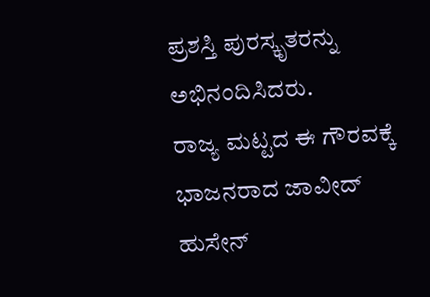ಪ್ರಶಸ್ತಿ ಪುರಸ್ಕೃತರನ್ನು ಅಭಿನಂದಿಸಿದರು.
ರಾಜ್ಯ ಮಟ್ಟದ ಈ ಗೌರವಕ್ಕೆ ಭಾಜನರಾದ ಜಾವೀದ್ ಹುಸೇನ್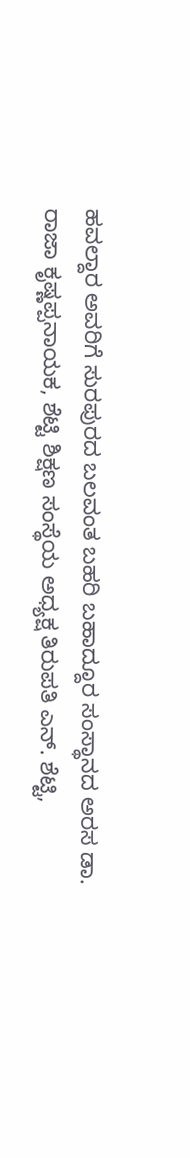ಹವಲ್ದಾರ ಅವರಿಗೆ ಸುರಪುರದ ಬಲವಂತ ಬಹರಿ ಬಹಾದ್ದೂರ ಸಂಸ್ಥಾನದ ಅರಸ ಡಾ. ರಾಜಾ ಕೃಷ್ಣಪ್ಪನಾಯಕ, ಶೆಟ್ಟಿ ಶಿಕ್ಷಣ ಸಂಸ್ಥೆಯ ಅಧ್ಯಕ್ಷ ತಿರುಪತಿ ಎನ್. ಶೆಟ್ಟಿ,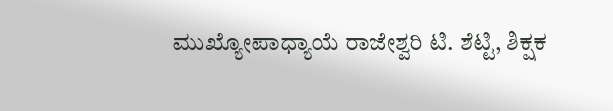ಮುಖ್ಯೋಪಾಧ್ಯಾಯೆ ರಾಜೇಶ್ವರಿ ಟಿ. ಶೆಟ್ಟಿ, ಶಿಕ್ಷಕ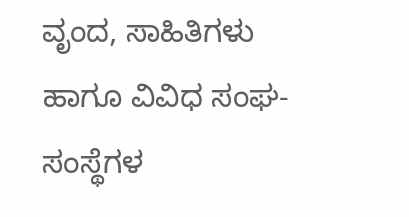ವೃಂದ, ಸಾಹಿತಿಗಳು ಹಾಗೂ ವಿವಿಧ ಸಂಘ-ಸಂಸ್ಥೆಗಳ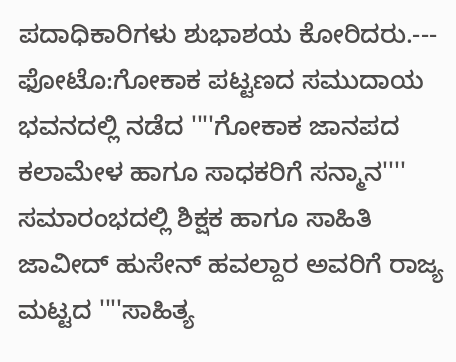ಪದಾಧಿಕಾರಿಗಳು ಶುಭಾಶಯ ಕೋರಿದರು.---
ಫೋಟೊ:ಗೋಕಾಕ ಪಟ್ಟಣದ ಸಮುದಾಯ ಭವನದಲ್ಲಿ ನಡೆದ ''''ಗೋಕಾಕ ಜಾನಪದ ಕಲಾಮೇಳ ಹಾಗೂ ಸಾಧಕರಿಗೆ ಸನ್ಮಾನ'''' ಸಮಾರಂಭದಲ್ಲಿ ಶಿಕ್ಷಕ ಹಾಗೂ ಸಾಹಿತಿ ಜಾವೀದ್ ಹುಸೇನ್ ಹವಲ್ದಾರ ಅವರಿಗೆ ರಾಜ್ಯ ಮಟ್ಟದ ''''ಸಾಹಿತ್ಯ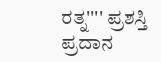ರತ್ನ'''' ಪ್ರಶಸ್ತಿ ಪ್ರದಾನ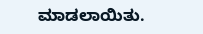ಮಾಡಲಾಯಿತು.